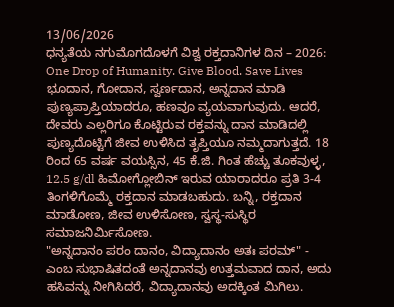13/06/2026
ಧನ್ಯತೆಯ ನಗುಮೊಗದೊಳಗೆ ವಿಶ್ವ ರಕ್ತದಾನಿಗಳ ದಿನ – 2026: One Drop of Humanity. Give Blood. Save Lives
ಭೂದಾನ, ಗೋದಾನ, ಸ್ವರ್ಣದಾನ, ಅನ್ನದಾನ ಮಾಡಿ ಪುಣ್ಯಪ್ರಾಪ್ತಿಯಾದರೂ, ಹಣವೂ ವ್ಯಯವಾಗುವುದು. ಆದರೆ, ದೇವರು ಎಲ್ಲರಿಗೂ ಕೊಟ್ಟಿರುವ ರಕ್ತವನ್ನು ದಾನ ಮಾಡಿದಲ್ಲಿ ಪುಣ್ಯದೊಟ್ಟಿಗೆ ಜೀವ ಉಳಿಸಿದ ತೃಪ್ತಿಯೂ ನಮ್ಮದಾಗುತ್ತದೆ. 18 ರಿಂದ 65 ವರ್ಷ ವಯಸ್ಸಿನ, 45 ಕೆ.ಜಿ. ಗಿಂತ ಹೆಚ್ಚು ತೂಕವುಳ್ಳ, 12.5 g/dl ಹಿಮೋಗ್ಲೋಬಿನ್ ಇರುವ ಯಾರಾದರೂ ಪ್ರತಿ 3-4 ತಿಂಗಳಿಗೊಮ್ಮೆ ರಕ್ತದಾನ ಮಾಡಬಹುದು. ಬನ್ನಿ, ರಕ್ತದಾನ ಮಾಡೋಣ, ಜೀವ ಉಳಿಸೋಣ, ಸ್ವಸ್ಥ-ಸುಸ್ಥಿರ ಸಮಾಜನಿರ್ಮಿಸೋಣ.
"ಅನ್ನದಾನಂ ಪರಂ ದಾನಂ, ವಿದ್ಯಾದಾನಂ ಅತಃ ಪರಮ್" - ಎಂಬ ಸುಭಾಷಿತದಂತೆ ಅನ್ನದಾನವು ಉತ್ತಮವಾದ ದಾನ, ಅದು ಹಸಿವನ್ನು ನೀಗಿಸಿದರೆ, ವಿದ್ಯಾದಾನವು ಅದಕ್ಕಿಂತ ಮಿಗಿಲು.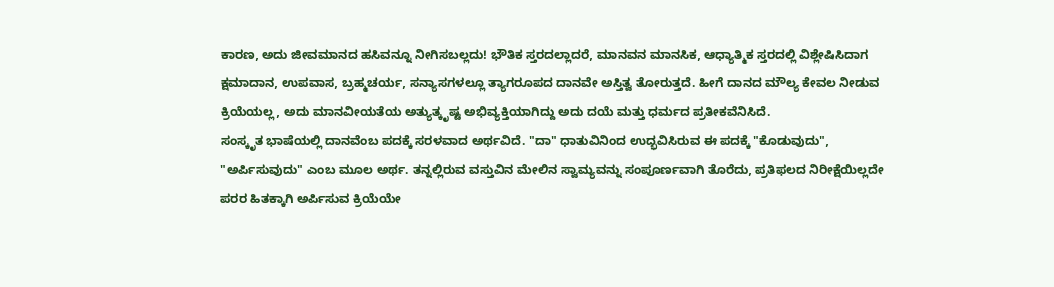ಕಾರಣ, ಅದು ಜೀವಮಾನದ ಹಸಿವನ್ನೂ ನೀಗಿಸಬಲ್ಲದು! ಭೌತಿಕ ಸ್ತರದಲ್ಲಾದರೆ, ಮಾನವನ ಮಾನಸಿಕ, ಆಧ್ಯಾತ್ಮಿಕ ಸ್ತರದಲ್ಲಿ ವಿಶ್ಲೇಷಿಸಿದಾಗ ಕ್ಷಮಾದಾನ, ಉಪವಾಸ, ಬ್ರಹ್ಮಚರ್ಯ, ಸನ್ಯಾಸಗಳಲ್ಲೂ ತ್ಯಾಗರೂಪದ ದಾನವೇ ಅಸ್ತಿತ್ವ ತೋರುತ್ತದೆ. ಹೀಗೆ ದಾನದ ಮೌಲ್ಯ ಕೇವಲ ನೀಡುವ ಕ್ರಿಯೆಯಲ್ಲ, ಅದು ಮಾನವೀಯತೆಯ ಅತ್ಯುತ್ಕೃಷ್ಟ ಅಭಿವ್ಯಕ್ತಿಯಾಗಿದ್ದು ಅದು ದಯೆ ಮತ್ತು ಧರ್ಮದ ಪ್ರತೀಕವೆನಿಸಿದೆ.
ಸಂಸ್ಕೃತ ಭಾಷೆಯಲ್ಲಿ ದಾನವೆಂಬ ಪದಕ್ಕೆ ಸರಳವಾದ ಅರ್ಥವಿದೆ. "ದಾ" ಧಾತುವಿನಿಂದ ಉದ್ಭವಿಸಿರುವ ಈ ಪದಕ್ಕೆ "ಕೊಡುವುದು", "ಅರ್ಪಿಸುವುದು" ಎಂಬ ಮೂಲ ಅರ್ಥ. ತನ್ನಲ್ಲಿರುವ ವಸ್ತುವಿನ ಮೇಲಿನ ಸ್ವಾಮ್ಯವನ್ನು ಸಂಪೂರ್ಣವಾಗಿ ತೊರೆದು, ಪ್ರತಿಫಲದ ನಿರೀಕ್ಷೆಯಿಲ್ಲದೇ ಪರರ ಹಿತಕ್ಕಾಗಿ ಅರ್ಪಿಸುವ ಕ್ರಿಯೆಯೇ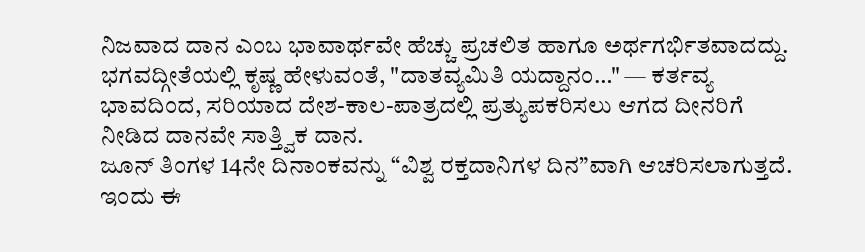ನಿಜವಾದ ದಾನ ಎಂಬ ಭಾವಾರ್ಥವೇ ಹೆಚ್ಚು ಪ್ರಚಲಿತ ಹಾಗೂ ಅರ್ಥಗರ್ಭಿತವಾದದ್ದು. ಭಗವದ್ಗೀತೆಯಲ್ಲಿ ಕೃಷ್ಣ ಹೇಳುವಂತೆ, "ದಾತವ್ಯಮಿತಿ ಯದ್ದಾನಂ…" — ಕರ್ತವ್ಯ ಭಾವದಿಂದ, ಸರಿಯಾದ ದೇಶ-ಕಾಲ-ಪಾತ್ರದಲ್ಲಿ ಪ್ರತ್ಯುಪಕರಿಸಲು ಆಗದ ದೀನರಿಗೆ ನೀಡಿದ ದಾನವೇ ಸಾತ್ತ್ವಿಕ ದಾನ.
ಜೂನ್ ತಿಂಗಳ 14ನೇ ದಿನಾಂಕವನ್ನು “ವಿಶ್ವ ರಕ್ತದಾನಿಗಳ ದಿನ”ವಾಗಿ ಆಚರಿಸಲಾಗುತ್ತದೆ. ಇಂದು ಈ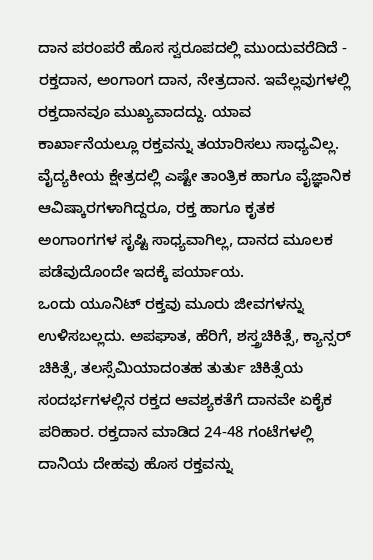ದಾನ ಪರಂಪರೆ ಹೊಸ ಸ್ವರೂಪದಲ್ಲಿ ಮುಂದುವರೆದಿದೆ - ರಕ್ತದಾನ, ಅಂಗಾಂಗ ದಾನ, ನೇತ್ರದಾನ. ಇವೆಲ್ಲವುಗಳಲ್ಲಿ ರಕ್ತದಾನವೂ ಮುಖ್ಯವಾದದ್ದು. ಯಾವ ಕಾರ್ಖಾನೆಯಲ್ಲೂ ರಕ್ತವನ್ನು ತಯಾರಿಸಲು ಸಾಧ್ಯವಿಲ್ಲ. ವೈದ್ಯಕೀಯ ಕ್ಷೇತ್ರದಲ್ಲಿ ಎಷ್ಟೇ ತಾಂತ್ರಿಕ ಹಾಗೂ ವೈಜ್ಞಾನಿಕ ಆವಿಷ್ಕಾರಗಳಾಗಿದ್ದರೂ, ರಕ್ತ ಹಾಗೂ ಕೃತಕ ಅಂಗಾಂಗಗಳ ಸೃಷ್ಟಿ ಸಾಧ್ಯವಾಗಿಲ್ಲ, ದಾನದ ಮೂಲಕ ಪಡೆವುದೊಂದೇ ಇದಕ್ಕೆ ಪರ್ಯಾಯ.
ಒಂದು ಯೂನಿಟ್ ರಕ್ತವು ಮೂರು ಜೀವಗಳನ್ನು ಉಳಿಸಬಲ್ಲದು. ಅಪಘಾತ, ಹೆರಿಗೆ, ಶಸ್ತ್ರಚಿಕಿತ್ಸೆ, ಕ್ಯಾನ್ಸರ್ ಚಿಕಿತ್ಸೆ, ತಲಸ್ಸೆಮಿಯಾದಂತಹ ತುರ್ತು ಚಿಕಿತ್ಸೆಯ ಸಂದರ್ಭಗಳಲ್ಲಿನ ರಕ್ತದ ಆವಶ್ಯಕತೆಗೆ ದಾನವೇ ಏಕೈಕ ಪರಿಹಾರ. ರಕ್ತದಾನ ಮಾಡಿದ 24-48 ಗಂಟೆಗಳಲ್ಲಿ ದಾನಿಯ ದೇಹವು ಹೊಸ ರಕ್ತವನ್ನು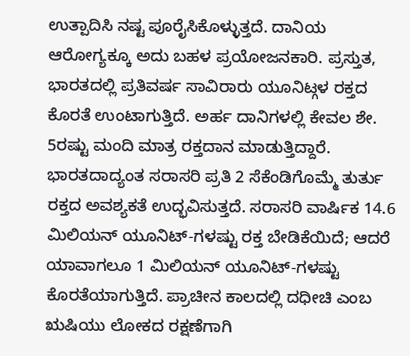ಉತ್ಪಾದಿಸಿ ನಷ್ಟ ಪೂರೈಸಿಕೊಳ್ಳುತ್ತದೆ. ದಾನಿಯ ಆರೋಗ್ಯಕ್ಕೂ ಅದು ಬಹಳ ಪ್ರಯೋಜನಕಾರಿ. ಪ್ರಸ್ತುತ, ಭಾರತದಲ್ಲಿ ಪ್ರತಿವರ್ಷ ಸಾವಿರಾರು ಯೂನಿಟ್ಗಳ ರಕ್ತದ ಕೊರತೆ ಉಂಟಾಗುತ್ತಿದೆ. ಅರ್ಹ ದಾನಿಗಳಲ್ಲಿ ಕೇವಲ ಶೇ. 5ರಷ್ಟು ಮಂದಿ ಮಾತ್ರ ರಕ್ತದಾನ ಮಾಡುತ್ತಿದ್ದಾರೆ.
ಭಾರತದಾದ್ಯಂತ ಸರಾಸರಿ ಪ್ರತಿ 2 ಸೆಕೆಂಡಿಗೊಮ್ಮೆ ತುರ್ತು ರಕ್ತದ ಅವಶ್ಯಕತೆ ಉದ್ಭವಿಸುತ್ತದೆ. ಸರಾಸರಿ ವಾರ್ಷಿಕ 14.6 ಮಿಲಿಯನ್ ಯೂನಿಟ್-ಗಳಷ್ಟು ರಕ್ತ ಬೇಡಿಕೆಯಿದೆ; ಆದರೆ ಯಾವಾಗಲೂ 1 ಮಿಲಿಯನ್ ಯೂನಿಟ್-ಗಳಷ್ಟು ಕೊರತೆಯಾಗುತ್ತಿದೆ. ಪ್ರಾಚೀನ ಕಾಲದಲ್ಲಿ ದಧೀಚಿ ಎಂಬ ಋಷಿಯು ಲೋಕದ ರಕ್ಷಣೆಗಾಗಿ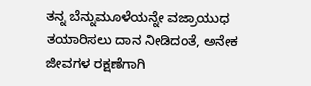ತನ್ನ ಬೆನ್ನುಮೂಳೆಯನ್ನೇ ವಜ್ರಾಯುಧ ತಯಾರಿಸಲು ದಾನ ನೀಡಿದಂತೆ, ಅನೇಕ ಜೀವಗಳ ರಕ್ಷಣೆಗಾಗಿ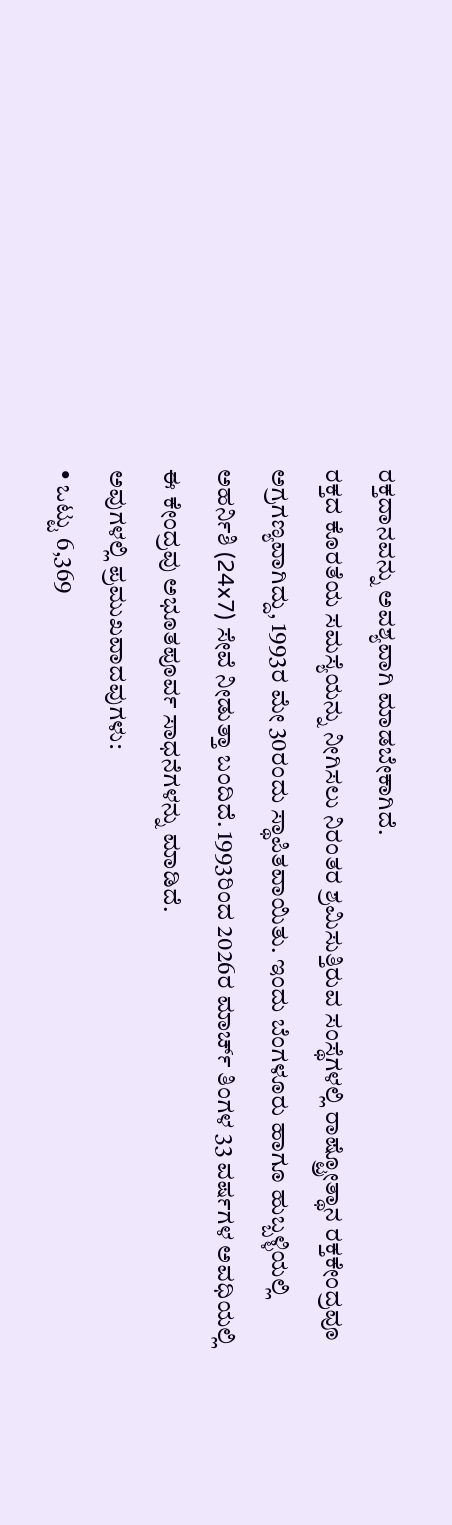ರಕ್ತದಾನವನ್ನು ಅವಶ್ಯವಾಗಿ ಮಾಡಬೇಕಾಗಿದೆ.
ರಕ್ತದ ಕೊರತೆಯ ಸಮಸ್ಯೆಯನ್ನು ನೀಗಿಸಲು ನಿರಂತರ ಶ್ರಮಿಸುತ್ತಿರುವ ಸಂಸ್ಥೆಗಳಲ್ಲಿ ರಾಷ್ಟ್ರೋತ್ಥಾನ ರಕ್ತಕೇಂದ್ರವೂ ಅಗ್ರಗಣ್ಯವಾಗಿದ್ದು, 1993ರ ಮೇ 30ರಂದು ಸ್ಥಾಪಿತವಾಯಿತು. ಇಂದು ಬೆಂಗಳೂರು ಹಾಗೂ ಹುಬ್ಬಳ್ಳಿಯಲ್ಲಿ ಅಹರ್ನಿಶಿ (24x7) ಸೇವೆ ನೀಡುತ್ತಾ ಬಂದಿದೆ. 1993ರಿಂದ 2026ರ ಮಾರ್ಚ್ ತಿಂಗಳ 33 ವರ್ಷಗಳ ಅವಧಿಯಲ್ಲಿ ಈ ಕೇಂದ್ರವು ಅಭೂತಪೂರ್ವ ಸಾಧನೆಗಳನ್ನು ಮಾಡಿದೆ.
ಅವುಗಳಲ್ಲಿ ಪ್ರಮುಖವಾದವುಗಳು:
• ಒಟ್ಟು 6,369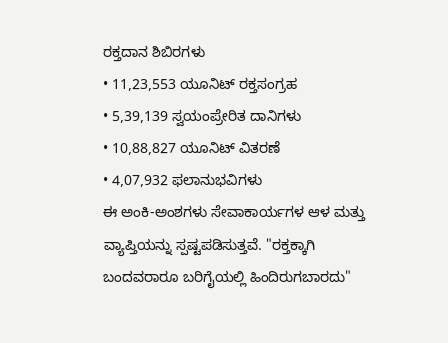ರಕ್ತದಾನ ಶಿಬಿರಗಳು
• 11,23,553 ಯೂನಿಟ್ ರಕ್ತಸಂಗ್ರಹ
• 5,39,139 ಸ್ವಯಂಪ್ರೇರಿತ ದಾನಿಗಳು
• 10,88,827 ಯೂನಿಟ್ ವಿತರಣೆ
• 4,07,932 ಫಲಾನುಭವಿಗಳು
ಈ ಅಂಕಿ-ಅಂಶಗಳು ಸೇವಾಕಾರ್ಯಗಳ ಆಳ ಮತ್ತು ವ್ಯಾಪ್ತಿಯನ್ನು ಸ್ಪಷ್ಟಪಡಿಸುತ್ತವೆ. "ರಕ್ತಕ್ಕಾಗಿ ಬಂದವರಾರೂ ಬರಿಗೈಯಲ್ಲಿ ಹಿಂದಿರುಗಬಾರದು"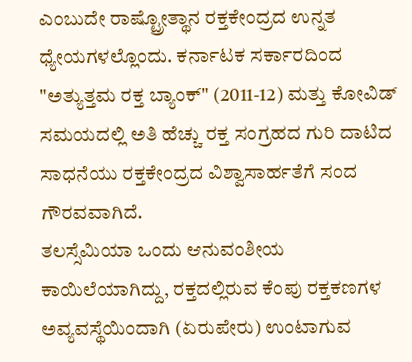ಎಂಬುದೇ ರಾಷ್ಟ್ರೋತ್ಥಾನ ರಕ್ತಕೇಂದ್ರದ ಉನ್ನತ ಧ್ಯೇಯಗಳಲ್ಲೊಂದು. ಕರ್ನಾಟಕ ಸರ್ಕಾರದಿಂದ "ಅತ್ಯುತ್ತಮ ರಕ್ತ ಬ್ಯಾಂಕ್" (2011-12) ಮತ್ತು ಕೋವಿಡ್ ಸಮಯದಲ್ಲಿ ಅತಿ ಹೆಚ್ಚು ರಕ್ತ ಸಂಗ್ರಹದ ಗುರಿ ದಾಟಿದ ಸಾಧನೆಯು ರಕ್ತಕೇಂದ್ರದ ವಿಶ್ವಾಸಾರ್ಹತೆಗೆ ಸಂದ ಗೌರವವಾಗಿದೆ.
ತಲಸ್ಸೆಮಿಯಾ ಒಂದು ಆನುವಂಶೀಯ ಕಾಯಿಲೆಯಾಗಿದ್ದು, ರಕ್ತದಲ್ಲಿರುವ ಕೆಂಪು ರಕ್ತಕಣಗಳ ಅವ್ಯವಸ್ಥೆಯಿಂದಾಗಿ (ಏರುಪೇರು) ಉಂಟಾಗುವ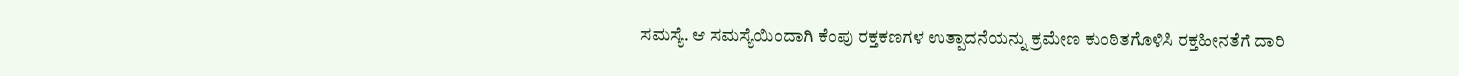ಸಮಸ್ಯೆ. ಆ ಸಮಸ್ಯೆಯಿಂದಾಗಿ ಕೆಂಪು ರಕ್ತಕಣಗಳ ಉತ್ಪಾದನೆಯನ್ನು ಕ್ರಮೇಣ ಕುಂಠಿತಗೊಳಿಸಿ ರಕ್ತಹೀನತೆಗೆ ದಾರಿ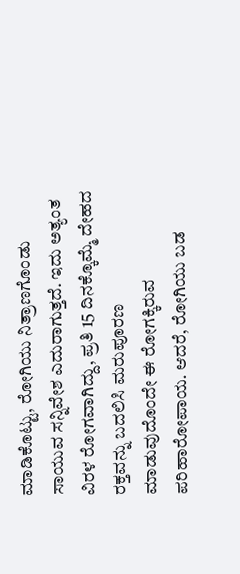ಮಾಡಿಕೊಟ್ಟು, ರೋಗಿಯು ನಿತ್ರಾಣಗೊಂಡು ಸಾಯುವ ಸನ್ನಿವೇಶ ಎದುರಾಗುತ್ತದೆ. ಇದು ಅತ್ಯಂತ ವಿರಳ ರೋಗವಾಗಿದ್ದು, ಪ್ರತಿ 15 ದಿನಕ್ಕೊಮ್ಮೆ ದೇಹದ ರಕ್ತವನ್ನು ಬದಲಿಸಿ ಮರುಪೂರಣ ಮಾಡುವುದೊಂದೇ ಈ ರೋಗಕ್ಕಿರುವ ಪರಿಹಾರೋಪಾಯ. ಆದರೆ, ರೋಗಿಯು ಬಡ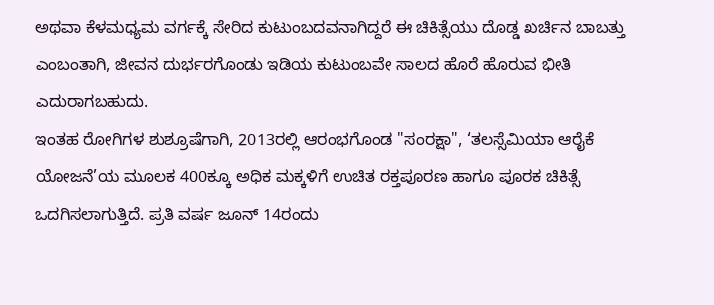ಅಥವಾ ಕೆಳಮಧ್ಯಮ ವರ್ಗಕ್ಕೆ ಸೇರಿದ ಕುಟುಂಬದವನಾಗಿದ್ದರೆ ಈ ಚಿಕಿತ್ಸೆಯು ದೊಡ್ಡ ಖರ್ಚಿನ ಬಾಬತ್ತು ಎಂಬಂತಾಗಿ, ಜೀವನ ದುರ್ಭರಗೊಂಡು ಇಡಿಯ ಕುಟುಂಬವೇ ಸಾಲದ ಹೊರೆ ಹೊರುವ ಭೀತಿ ಎದುರಾಗಬಹುದು.
ಇಂತಹ ರೋಗಿಗಳ ಶುಶ್ರೂಷೆಗಾಗಿ, 2013ರಲ್ಲಿ ಆರಂಭಗೊಂಡ "ಸಂರಕ್ಷಾ", ‘ತಲಸ್ಸೆಮಿಯಾ ಆರೈಕೆ ಯೋಜನೆ’ಯ ಮೂಲಕ 400ಕ್ಕೂ ಅಧಿಕ ಮಕ್ಕಳಿಗೆ ಉಚಿತ ರಕ್ತಪೂರಣ ಹಾಗೂ ಪೂರಕ ಚಿಕಿತ್ಸೆ ಒದಗಿಸಲಾಗುತ್ತಿದೆ. ಪ್ರತಿ ವರ್ಷ ಜೂನ್ 14ರಂದು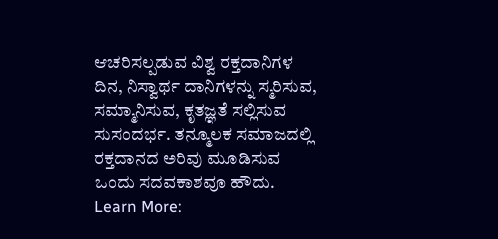ಆಚರಿಸಲ್ಪಡುವ ವಿಶ್ವ ರಕ್ತದಾನಿಗಳ ದಿನ, ನಿಸ್ವಾರ್ಥ ದಾನಿಗಳನ್ನು ಸ್ಮರಿಸುವ, ಸಮ್ಮಾನಿಸುವ, ಕೃತಜ್ಞತೆ ಸಲ್ಲಿಸುವ ಸುಸಂದರ್ಭ. ತನ್ಮೂಲಕ ಸಮಾಜದಲ್ಲಿ ರಕ್ತದಾನದ ಅರಿವು ಮೂಡಿಸುವ ಒಂದು ಸದವಕಾಶವೂ ಹೌದು.
Learn More: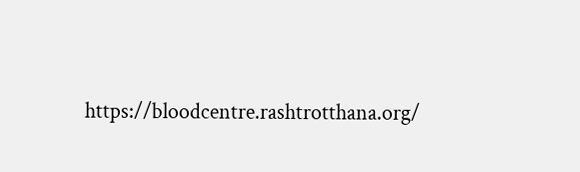https://bloodcentre.rashtrotthana.org/